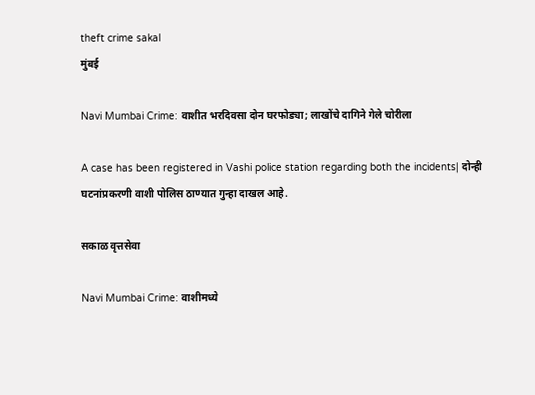theft crime sakal
मुंबई

Navi Mumbai Crime: वाशीत भरदिवसा दोन घरफोड्या; लाखोंचे दागिने गेले चोरीला

A case has been registered in Vashi police station regarding both the incidents| दोन्ही घटनांप्रकरणी वाशी पोलिस ठाण्यात गुन्हा दाखल आहे.

सकाळ वृत्तसेवा

Navi Mumbai Crime: वाशीमध्ये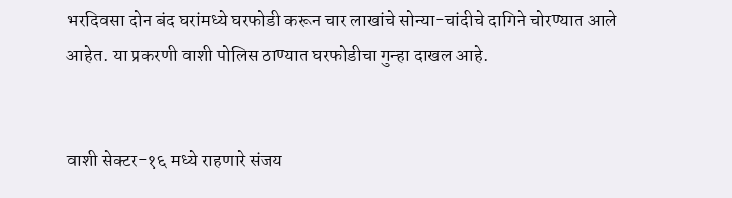भरदिवसा दोन बंद घरांमध्ये घरफोडी करून चार लाखांचे सोन्या-चांदीचे दागिने चोरण्यात आले आहेत. या प्रकरणी वाशी पोलिस ठाण्यात घरफोडीचा गुन्हा दाखल आहे.


वाशी सेक्टर-१६ मध्ये राहणारे संजय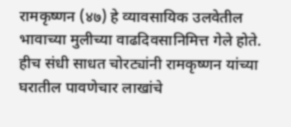रामकृष्णन (४७) हे व्यावसायिक उलवेतील भावाच्या मुलीच्या वाढदिवसानिमित्त गेले होते. हीच संधी साधत चोरट्यांनी रामकृष्णन यांच्या घरातील पावणेचार लाखांचे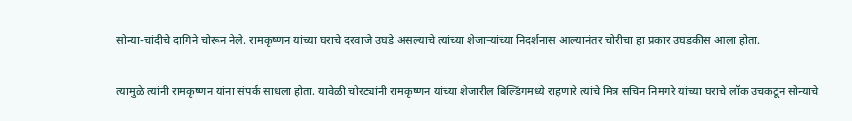सोन्या-चांदीचे दागिने चोरून नेले. रामकृष्णन यांच्या घराचे दरवाजे उघडे असल्याचे त्यांच्या शेजाऱ्यांच्या निदर्शनास आल्यानंतर चोरीचा हा प्रकार उघडकीस आला होता.

त्यामुळे त्यांनी रामकृष्णन यांना संपर्क साधला होता. यावेळी चोरट्यांनी रामकृष्णन यांच्या शेजारील बिल्डिंगमध्ये राहणारे त्यांचे मित्र सचिन निमगरे यांच्या घराचे लॉक उचकटून सोन्याचे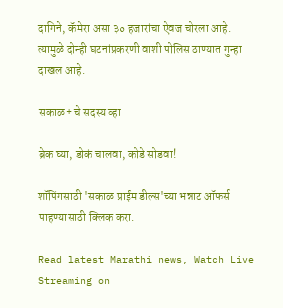दागिने, कॅमेरा असा ३० हजारांचा ऐवज चोरला आहे. त्यामुळे दोन्ही घटनांप्रकरणी वाशी पोलिस ठाण्यात गुन्हा दाखल आहे.

सकाळ+ चे सदस्य व्हा

ब्रेक घ्या, डोकं चालवा, कोडे सोडवा!

शॉपिंगसाठी 'सकाळ प्राईम डील्स'च्या भन्नाट ऑफर्स पाहण्यासाठी क्लिक करा.

Read latest Marathi news, Watch Live Streaming on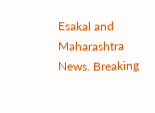Esakal and Maharashtra News. Breaking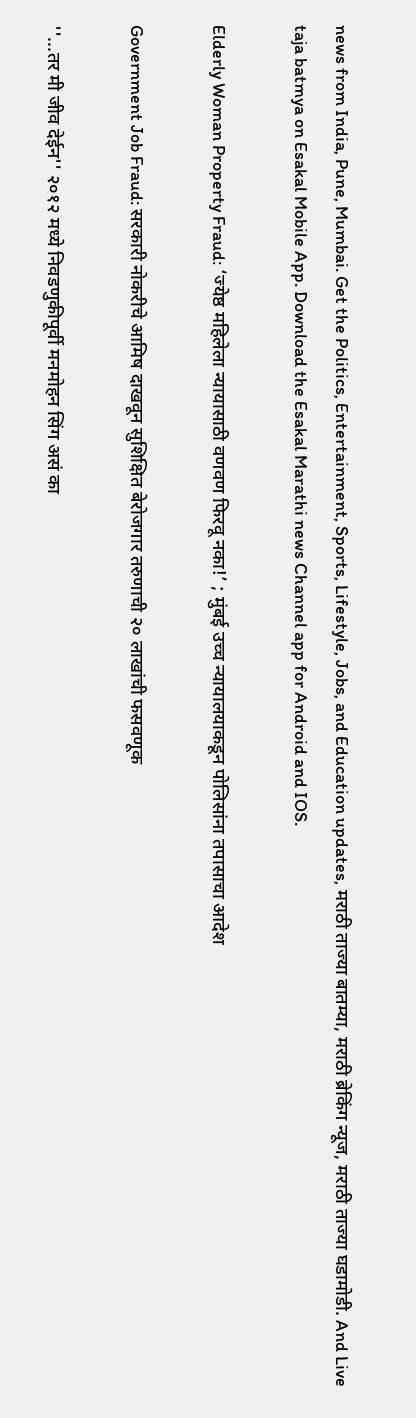news from India, Pune, Mumbai. Get the Politics, Entertainment, Sports, Lifestyle, Jobs, and Education updates, मराठी ताज्या बातम्या, मराठी ब्रेकिंग न्यूज, मराठी ताज्या घडामोडी. And Live taja batmya on Esakal Mobile App. Download the Esakal Marathi news Channel app for Android and IOS.

Elderly Woman Property Fraud: ‘ज्येष्ठ महिलेला न्यायासाठी वणवण फिरवू नका!’ ; मुंबई उच्च न्यायालयाकडून पोलिसांना तपासाचा आदेश

Government Job Fraud: सरकारी नोकरीचे आमिष दाखवून सुशिक्षित बेरोजगार तरुणाची २० लाखांची फसवणूक

''...तर मी जीव देईन'' २०१२ मध्ये निवडणुकीपूर्वी मनमोहन सिंग असं का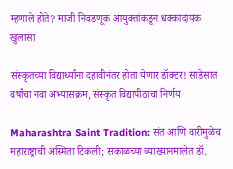म्हणाले होते? माजी निवडणूक आयुक्तांकडून धक्कादायक खुलासा

संस्कृतच्या विद्यार्थ्यांना दहावीनंतर होता येणार डॉक्टर! साडेसात वर्षांचा नवा अभ्यासक्रम, संस्कृत विद्यापीठाचा निर्णय

Maharashtra Saint Tradition: संत आणि वारीमुळेच महाराष्ट्राची अस्मिता टिकली; सकाळच्या व्याख्यानमालेत डॉ.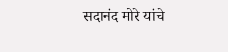सदानंद मोरे यांचे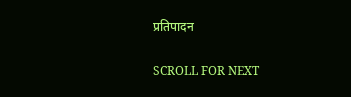प्रतिपादन

SCROLL FOR NEXT